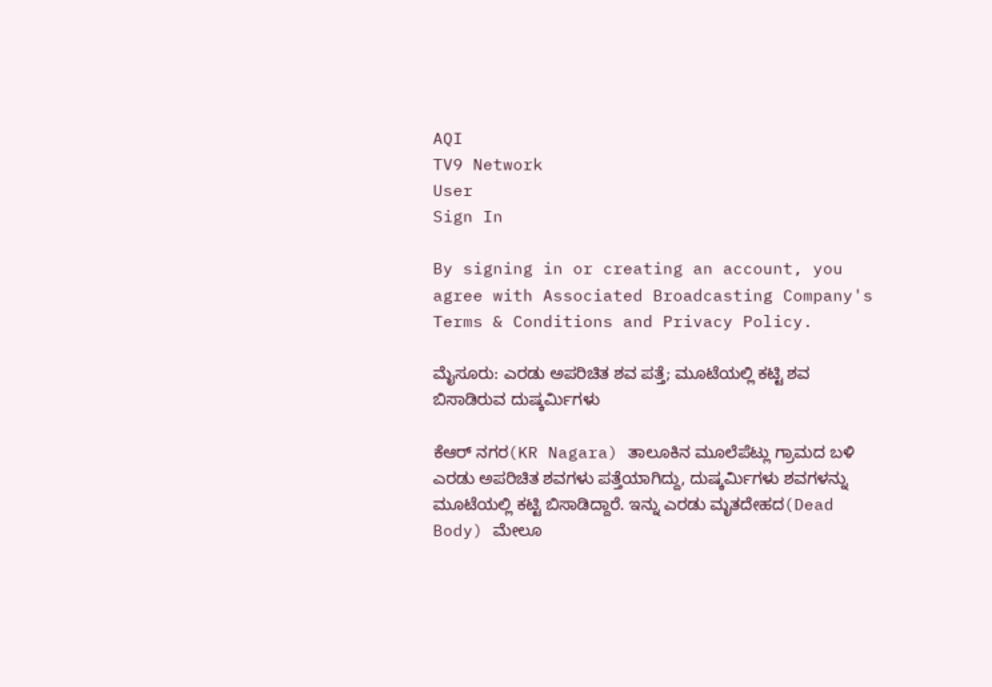AQI
TV9 Network
User
Sign In

By signing in or creating an account, you agree with Associated Broadcasting Company's Terms & Conditions and Privacy Policy.

ಮೈಸೂರು: ಎರಡು ಅಪರಿಚಿತ ಶವ ಪತ್ತೆ; ಮೂಟೆಯಲ್ಲಿ ಕಟ್ಟಿ ಶವ ಬಿಸಾಡಿರುವ ದುಷ್ಕರ್ಮಿಗಳು

ಕೆಆರ್ ನಗರ(KR Nagara) ತಾಲೂಕಿನ ಮೂಲೆಪೆಟ್ಲು ಗ್ರಾಮದ ಬಳಿ ಎರಡು ಅಪರಿಚಿತ ಶವಗಳು ಪತ್ತೆಯಾಗಿದ್ದು, ದುಷ್ಕರ್ಮಿಗಳು ಶವಗಳನ್ನು ಮೂಟೆಯಲ್ಲಿ ಕಟ್ಟಿ ಬಿಸಾಡಿದ್ದಾರೆ. ಇನ್ನು ಎರಡು ಮೃತದೇಹದ(Dead Body) ಮೇಲೂ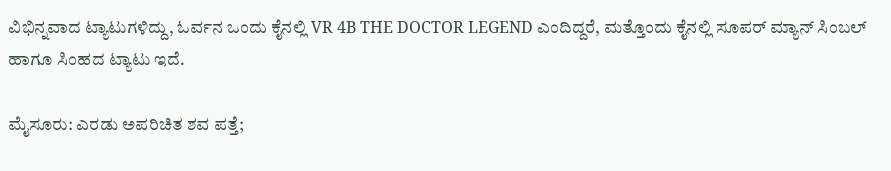ವಿಭಿನ್ನವಾದ ಟ್ಯಾಟುಗಳಿದ್ದು, ಓರ್ವನ ಒಂದು ಕೈನಲ್ಲಿ VR 4B THE DOCTOR LEGEND ಎಂದಿದ್ದರೆ, ಮತ್ತೊಂದು ಕೈನಲ್ಲಿ ಸೂಪರ್ ಮ್ಯಾನ್ ಸಿಂಬಲ್ ಹಾಗೂ ಸಿಂಹದ ಟ್ಯಾಟು ಇದೆ.

ಮೈಸೂರು: ಎರಡು ಅಪರಿಚಿತ ಶವ ಪತ್ತೆ;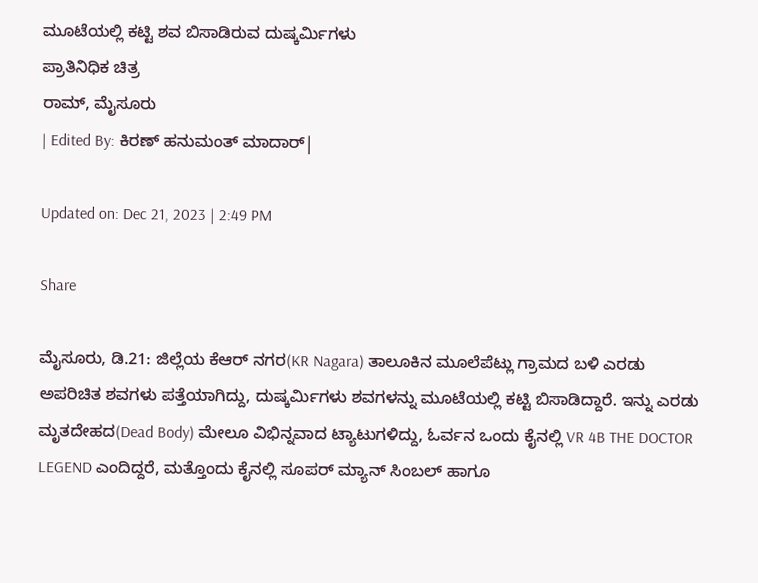ಮೂಟೆಯಲ್ಲಿ ಕಟ್ಟಿ ಶವ ಬಿಸಾಡಿರುವ ದುಷ್ಕರ್ಮಿಗಳು
ಪ್ರಾತಿನಿಧಿಕ ಚಿತ್ರ
ರಾಮ್, ಮೈಸೂರು
| Edited By: ಕಿರಣ್ ಹನುಮಂತ್ ಮಾದಾರ್|

Updated on: Dec 21, 2023 | 2:49 PM

Share

ಮೈಸೂರು, ಡಿ.21: ಜಿಲ್ಲೆಯ ಕೆಆರ್ ನಗರ(KR Nagara) ತಾಲೂಕಿನ ಮೂಲೆಪೆಟ್ಲು ಗ್ರಾಮದ ಬಳಿ ಎರಡು ಅಪರಿಚಿತ ಶವಗಳು ಪತ್ತೆಯಾಗಿದ್ದು, ದುಷ್ಕರ್ಮಿಗಳು ಶವಗಳನ್ನು ಮೂಟೆಯಲ್ಲಿ ಕಟ್ಟಿ ಬಿಸಾಡಿದ್ದಾರೆ. ಇನ್ನು ಎರಡು ಮೃತದೇಹದ(Dead Body) ಮೇಲೂ ವಿಭಿನ್ನವಾದ ಟ್ಯಾಟುಗಳಿದ್ದು, ಓರ್ವನ ಒಂದು ಕೈನಲ್ಲಿ VR 4B THE DOCTOR LEGEND ಎಂದಿದ್ದರೆ, ಮತ್ತೊಂದು ಕೈನಲ್ಲಿ ಸೂಪರ್ ಮ್ಯಾನ್ ಸಿಂಬಲ್ ಹಾಗೂ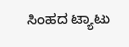ಸಿಂಹದ ಟ್ಯಾಟು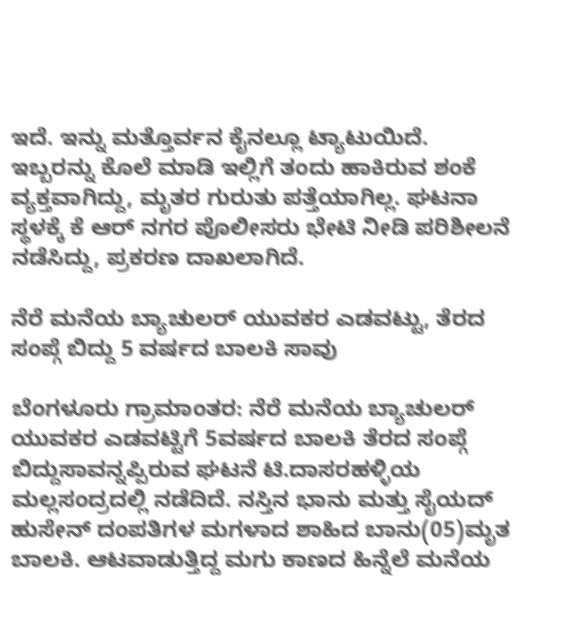ಇದೆ. ಇನ್ನು ಮತ್ತೊರ್ವನ ಕೈನಲ್ಲೂ ಟ್ಯಾಟುಯಿದೆ. ಇಬ್ಬರನ್ನು ಕೊಲೆ ಮಾಡಿ ಇಲ್ಲಿಗೆ ತಂದು ಹಾಕಿರುವ ಶಂಕೆ ವ್ಯಕ್ತವಾಗಿದ್ದು, ಮೃತರ ಗುರುತು ಪತ್ತೆಯಾಗಿಲ್ಲ. ಘಟನಾ ಸ್ಥಳಕ್ಕೆ ಕೆ ಆರ್ ನಗರ ಪೊಲೀಸರು ಭೇಟಿ ನೀಡಿ ಪರಿಶೀಲನೆ ನಡೆಸಿದ್ದು, ಪ್ರಕರಣ ದಾಖಲಾಗಿದೆ.

ನೆರೆ ಮನೆಯ ಬ್ಯಾಚುಲರ್ ಯುವಕರ ಎಡವಟ್ಟು, ತೆರದ ಸಂಪ್ಗೆ ಬಿದ್ದು 5 ವರ್ಷದ ಬಾಲಕಿ ಸಾವು

ಬೆಂಗಳೂರು ಗ್ರಾಮಾಂತರ: ನೆರೆ ಮನೆಯ ಬ್ಯಾಚುಲರ್ ಯುವಕರ ಎಡವಟ್ಟಿಗೆ 5ವರ್ಷದ ಬಾಲಕಿ ತೆರದ ಸಂಪ್ಗೆ ಬಿದ್ದುಸಾವನ್ನಪ್ಪಿರುವ ಘಟನೆ ಟಿ.ದಾಸರಹಳ್ಳಿಯ ಮಲ್ಲಸಂದ್ರದಲ್ಲಿ ನಡೆದಿದೆ. ನಸ್ತಿನ ಭಾನು ಮತ್ತು ಸೈಯದ್ ಹುಸೇನ್ ದಂಪತಿಗಳ ಮಗಳಾದ ಶಾಹಿದ ಬಾನು(05)ಮೃತ ಬಾಲಕಿ. ಆಟವಾಡುತ್ತಿದ್ದ ಮಗು ಕಾಣದ ಹಿನ್ನೆಲೆ ಮನೆಯ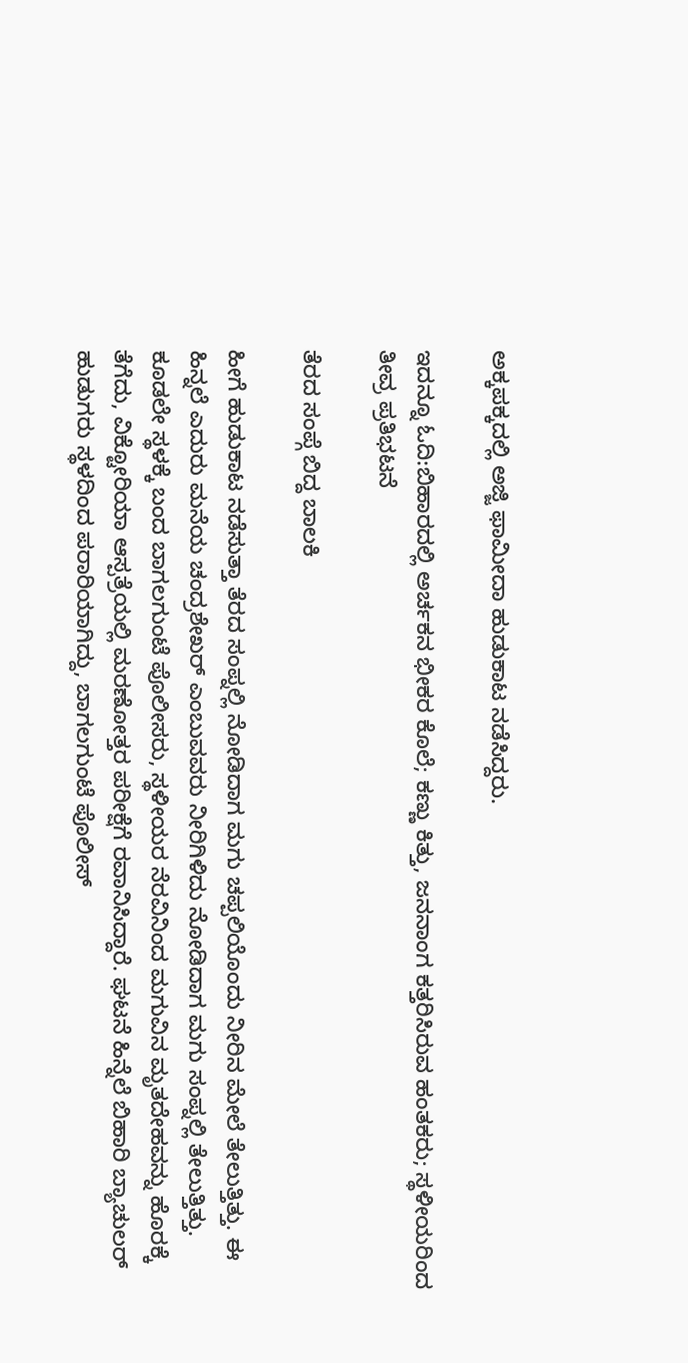ಅಕ್ಕಪಕ್ಕದಲ್ಲಿ ಅಜ್ಜಿ ಫಾಮೀದಾ ಹುಡುಕಾಟ ನಡೆಸಿದ್ದರು.

ಇದನ್ನೂ ಓದಿ:ಬಿಹಾರದಲ್ಲಿ ಅರ್ಚಕನ ಭೀಕರ ಕೊಲೆ; ಕಣ್ಣು ಕಿತ್ತು, ಜನನಾಂಗ ಕತ್ತರಿಸಿರುವ ಹಂತಕರು; ಸ್ಥಳೀಯರಿಂದ ತೀವ್ರ ಪ್ರತಿಭಟನೆ

ತೆರದ ಸಂಪ್ಗೆ ಬಿದ್ದ ಬಾಲಕಿ

ಹೀಗೆ ಹುಡುಕಾಟ ನಡೆಸುತ್ತಾ ತೆರದ ಸಂಪ್ನಲ್ಲಿ ನೋಡಿದಾಗ ಮಗು ಚಪ್ಪಲಿಯೊಂದು ನೀರಿನ ಮೇಲೆ ತೇಲುತ್ತಿತ್ತು. ಈ ಹಿನ್ನಲೆ ಎದುರು ಮನೆಯ ಚಂದ್ರಶೇಖರ್ ಎಂಬುವವರು ನೀರಿಗಿಳಿದು ನೋಡಿದಾಗ ಮಗು ಸಂಪ್ನಲ್ಲಿ ತೇಲುತ್ತಿತ್ತು. ಕೂಡಲೇ ಸ್ಥಳಕ್ಕೆ ಬಂದ ಬಾಗಲಗುಂಟೆ ಪೊಲೀಸರು, ಸ್ಥಳೀಯರ ನೆರವಿನಿಂದ ಮಗುವಿನ ಮೃತದೇಹವನ್ನು ಹೊರಕ್ಕೆ ತೆಗೆದು, ವಿಕ್ಟೋರಿಯಾ ಆಸ್ಪತ್ರೆಯಲ್ಲಿ ಮರಣೋತ್ತರ ಪರೀಕ್ಷೆಗೆ ರವಾನಿಸಿದ್ದಾರೆ. ಘಟನೆ ಹಿನ್ನೆಲೆ ಬಿಹಾರಿ ಬ್ಯಾಚುಲರ್ ಹುಡುಗರು ಸ್ಥಳದಿಂದ ಪರಾರಿಯಾಗಿದ್ದು, ಬಾಗಲಗುಂಟೆ ಪೊಲೀಸ್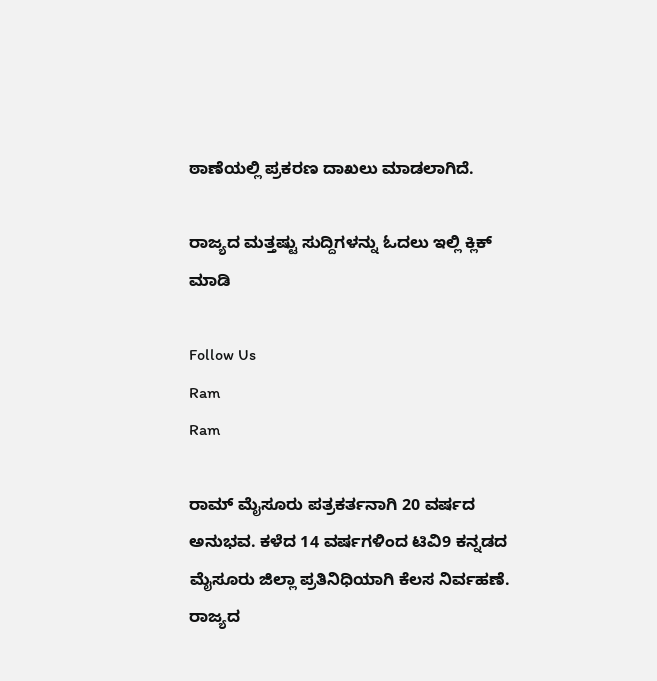ಠಾಣೆಯಲ್ಲಿ ಪ್ರಕರಣ ದಾಖಲು ಮಾಡಲಾಗಿದೆ.

ರಾಜ್ಯದ ಮತ್ತಷ್ಟು ಸುದ್ದಿಗಳನ್ನು ಓದಲು ಇಲ್ಲಿ ಕ್ಲಿಕ್ ಮಾಡಿ

Follow Us
Ram
Ram

ರಾಮ್ ಮೈಸೂರು ಪತ್ರಕರ್ತನಾಗಿ 20 ವರ್ಷದ ಅನುಭವ. ಕಳೆದ 14 ವರ್ಷಗಳಿಂದ ಟಿವಿ9 ಕನ್ನಡದ ಮೈಸೂರು ಜಿಲ್ಲಾ ಪ್ರತಿನಿಧಿಯಾಗಿ ಕೆಲಸ ನಿರ್ವಹಣೆ. ರಾಜ್ಯದ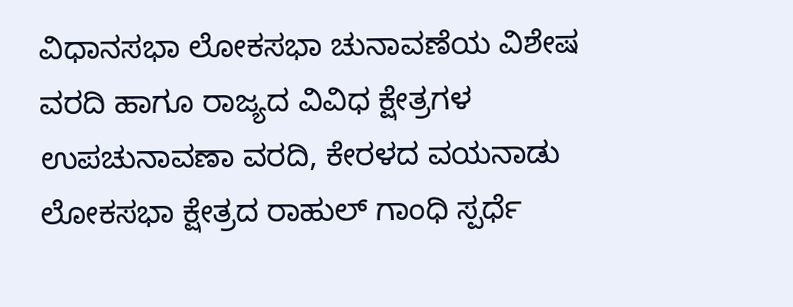ವಿಧಾನಸಭಾ ಲೋಕಸಭಾ ಚುನಾವಣೆಯ ವಿಶೇಷ ವರದಿ ಹಾಗೂ ರಾಜ್ಯದ ವಿವಿಧ ಕ್ಷೇತ್ರಗಳ ಉಪಚುನಾವಣಾ ವರದಿ, ಕೇರಳದ ವಯನಾಡು ಲೋಕಸಭಾ ಕ್ಷೇತ್ರದ ರಾಹುಲ್ ಗಾಂಧಿ ಸ್ಪರ್ಧೆ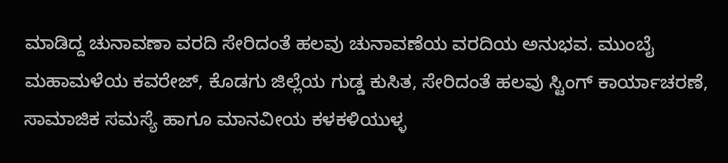ಮಾಡಿದ್ದ ಚುನಾವಣಾ ವರದಿ ಸೇರಿದಂತೆ ಹಲವು ಚುನಾವಣೆಯ ವರದಿಯ ಅನುಭವ. ಮುಂಬೈ ಮಹಾಮಳೆಯ ಕವರೇಜ್, ಕೊಡಗು ಜಿಲ್ಲೆಯ ಗುಡ್ಡ ಕುಸಿತ, ಸೇರಿದಂತೆ ಹಲವು ಸ್ಟಿಂಗ್ ಕಾರ್ಯಾಚರಣೆ, ಸಾಮಾಜಿಕ‌ ಸಮಸ್ಯೆ ಹಾಗೂ ಮಾನವೀಯ ಕಳಕಳಿಯುಳ್ಳ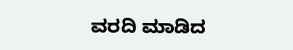ವರದಿ ಮಾಡಿದ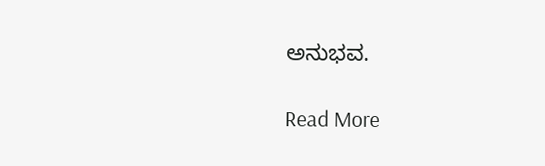ಅನುಭವ.

Read More